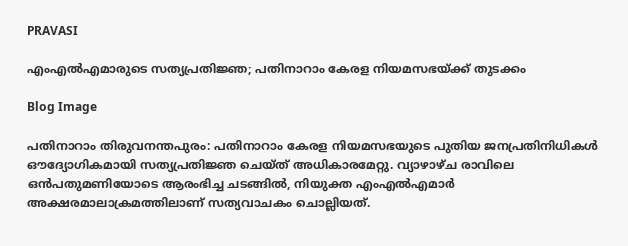PRAVASI

എംഎൽഎമാരുടെ സത്യപ്രതിജ്ഞ; പതിനാറാം കേരള നിയമസഭയ്ക്ക് തുടക്കം

Blog Image

പതിനാറാം തിരുവനന്തപുരം: പതിനാറാം കേരള നിയമസഭയുടെ പുതിയ ജനപ്രതിനിധികൾ ഔദ്യോഗികമായി സത്യപ്രതിജ്ഞ ചെയ്ത് അധികാരമേറ്റു. വ്യാഴാഴ്ച രാവിലെ ഒൻപതുമണിയോടെ ആരംഭിച്ച ചടങ്ങിൽ, നിയുക്ത എംഎൽഎമാർ അക്ഷരമാലാക്രമത്തിലാണ് സത്യവാചകം ചൊല്ലിയത്.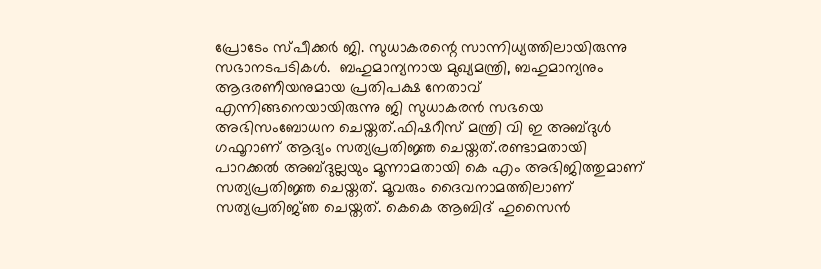പ്രോടേം സ്പീക്കർ ജി. സുധാകരന്റെ സാന്നിധ്യത്തിലായിരുന്നു സഭാനടപടികൾ.  ബഹുമാന്യനായ മുഖ്യമന്ത്രി, ബഹുമാന്യനും ആദരണീയനുമായ പ്രതിപക്ഷ നേതാവ് എന്നിങ്ങനെയായിരുന്നു ജി സുധാകരൻ സഭയെ അഭിസംബോധന ചെയ്തത്.ഫിഷറീസ് മന്ത്രി വി ഇ അബ്ദുൾ ഗഫൂറാണ് ആദ്യം സത്യപ്രതിജ്ഞ ചെയ്തത്.രണ്ടാമതായി പാറക്കൽ അബ്ദുല്ലയും മൂന്നാമതായി കെ എം അഭിജിത്തുമാണ് സത്യപ്രതിജ്ഞ ചെയ്തത്. മൂവരും ദൈവനാമത്തിലാണ് സത്യപ്രതിജ്‍ഞ ചെയ്തത്. കെകെ ആബിദ് ഹുസൈൻ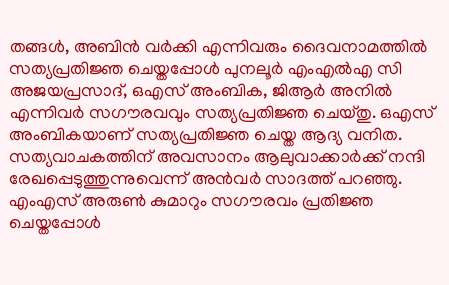തങ്ങൾ, അബിൻ വർക്കി എന്നിവരും ദൈവനാമത്തിൽ സത്യപ്രതിജ്ഞ ചെയ്തപ്പോൾ പുനലൂർ എംഎൽഎ സി അജയപ്രസാദ്, ഒഎസ് അംബിക, ജിആർ അനിൽ എന്നിവർ സഗൗരവവും സത്യപ്രതിജ്ഞ ചെയ്തു. ഒഎസ് അംബികയാണ് സത്യപ്രതിജ്ഞ ചെയ്ത ആദ്യ വനിത. സത്യവാചകത്തിന് അവസാനം ആലുവാക്കാർക്ക് നന്ദി രേഖപ്പെടുത്തുന്നുവെന്ന് അൻവർ സാദത്ത് പറഞ്ഞു. എംഎസ് അരുൺ കുമാറും സഗൗരവം പ്രതിജ്ഞ ചെയ്തപ്പോൾ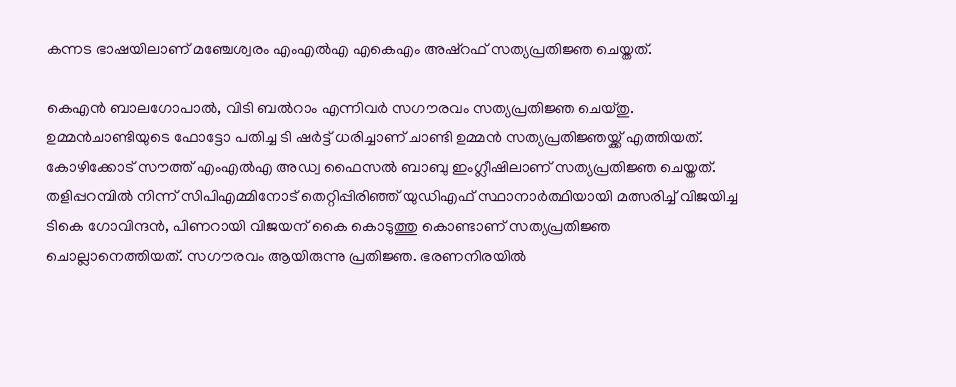കന്നട ഭാഷയിലാണ് മഞ്ചേശ്വരം എംഎൽഎ എകെഎം അഷ്റഫ് സത്യപ്രതിജ്ഞ ചെയ്തത്.

കെഎൻ ബാലഗോപാൽ, വിടി ബൽറാം എന്നിവർ സഗൗരവം സത്യപ്രതിജ്ഞ ചെയ്തു. ഉമ്മൻചാണ്ടിയുടെ ഫോട്ടോ പതിച്ച ടി ഷർട്ട് ധരിച്ചാണ് ചാണ്ടി ഉമ്മൻ സത്യപ്രതിജ്ഞയ്ക്ക് എത്തിയത്. കോഴിക്കോട് സൗത്ത് എംഎൽഎ അഡ്വ ഫൈസൽ ബാബു ഇംഗ്ലീഷിലാണ് സത്യപ്രതിജ്ഞ ചെയ്തത്. തളിപ്പറമ്പിൽ നിന്ന് സിപിഎമ്മിനോട് തെറ്റിപ്പിരിഞ്ഞ് യുഡിഎഫ് സ്ഥാനാർത്ഥിയായി മത്സരിച്ച് വിജയിച്ച ടികെ ഗോവിന്ദൻ, പിണറായി വിജയന് കൈ കൊടുത്തു കൊണ്ടാണ് സത്യപ്രതിജ്ഞ ചൊല്ലാനെത്തിയത്. സഗൗരവം ആയിരുന്നു പ്രതിജ്ഞ. ഭരണനിരയിൽ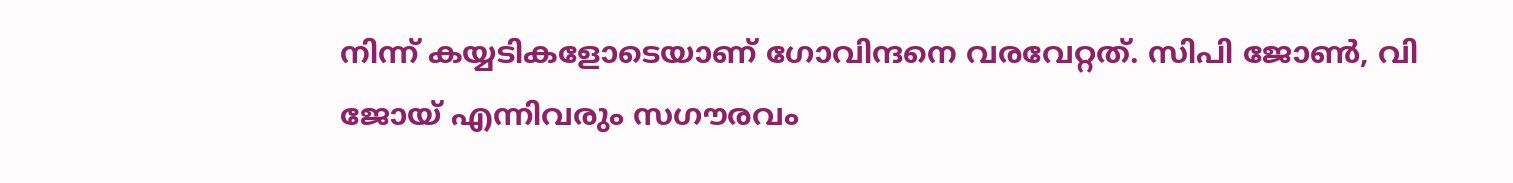നിന്ന് കയ്യടികളോടെയാണ് ഗോവിന്ദനെ വരവേറ്റത്. സിപി ജോൺ, വി ജോയ് എന്നിവരും സഗൗരവം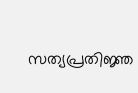സത്യപ്രതിജ്ഞ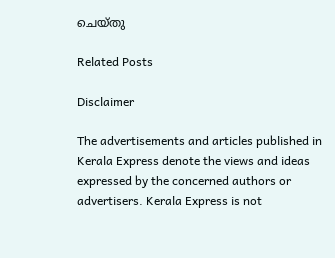ചെയ്തു

Related Posts

Disclaimer

The advertisements and articles published in Kerala Express denote the views and ideas expressed by the concerned authors or advertisers. Kerala Express is not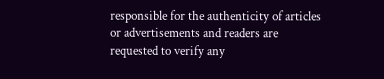responsible for the authenticity of articles or advertisements and readers are requested to verify any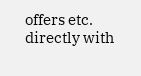offers etc. directly with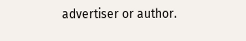advertiser or author.